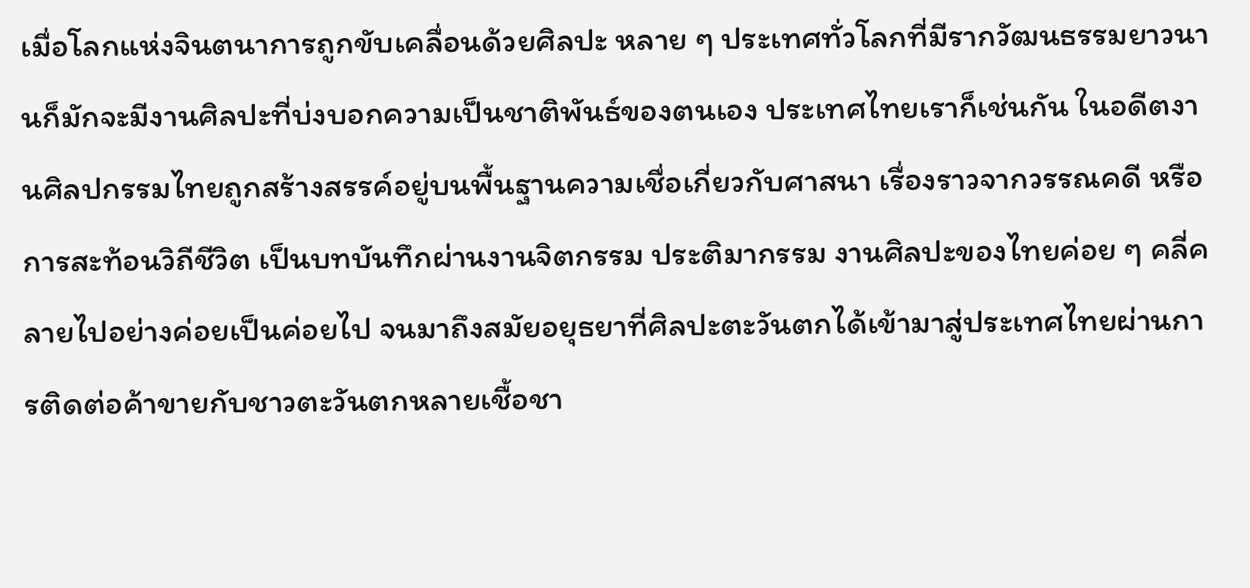เมื่อโลกแห่งจินตนาการถูกขับเคลื่อนด้วยศิลปะ หลาย ๆ ประเทศทั่วโลกที่มีรากวัฒนธรรมยาวนานก็มักจะมีงานศิลปะที่บ่งบอกความเป็นชาติพันธ์ของตนเอง ประเทศไทยเราก็เช่นกัน ในอดีตงานศิลปกรรมไทยถูกสร้างสรรค์อยู่บนพื้นฐานความเชื่อเกี่ยวกับศาสนา เรื่องราวจากวรรณคดี หรือการสะท้อนวิถีชีวิต เป็นบทบันทึกผ่านงานจิตกรรม ประติมากรรม งานศิลปะของไทยค่อย ๆ คลี่คลายไปอย่างค่อยเป็นค่อยไป จนมาถึงสมัยอยุธยาที่ศิลปะตะวันตกได้เข้ามาสู่ประเทศไทยผ่านการติดต่อค้าขายกับชาวตะวันตกหลายเชื้อชา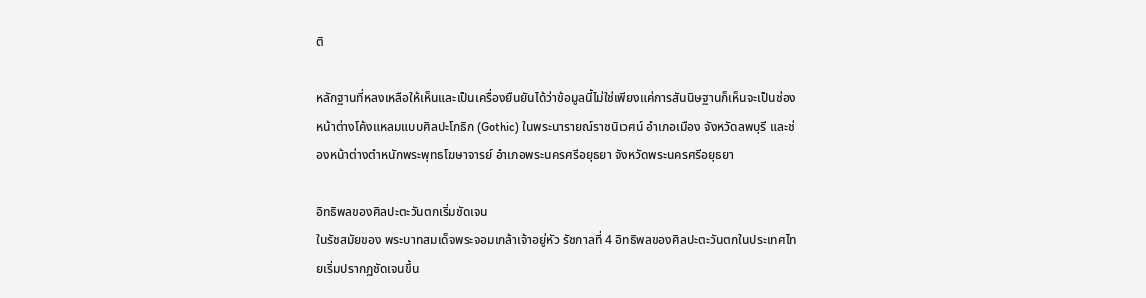ติ

หลักฐานที่หลงเหลือให้เห็นและเป็นเครื่องยืนยันได้ว่าข้อมูลนี้ไม่ใช่เพียงแค่การสันนิษฐานก็เห็นจะเป็นช่องหน้าต่างโค้งแหลมแบบศิลปะโกธิก (Gothic) ในพระนารายณ์ราชนิเวศน์ อำเภอเมือง จังหวัดลพบุรี และช่องหน้าต่างตำหนักพระพุทธโฆษาจารย์ อำเภอพระนครศรีอยุธยา จังหวัดพระนครศรีอยุธยา

อิทธิพลของศิลปะตะวันตกเริ่มชัดเจน
ในรัชสมัยของ พระบาทสมเด็จพระจอมเกล้าเจ้าอยู่หัว รัชกาลที่ 4 อิทธิพลของศิลปะตะวันตกในประเทศไทยเริ่มปรากฏชัดเจนขึ้น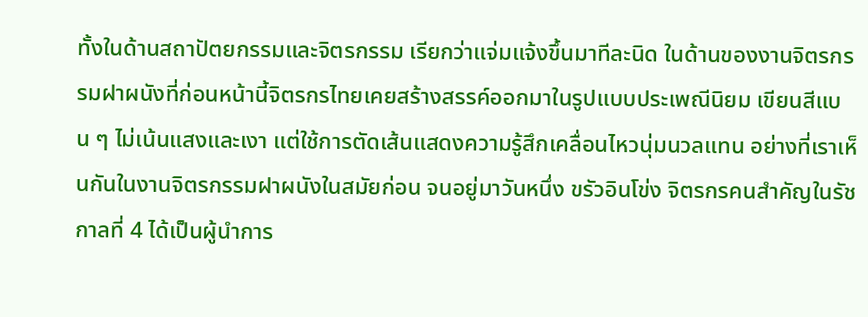ทั้งในด้านสถาปัตยกรรมและจิตรกรรม เรียกว่าแจ่มแจ้งขึ้นมาทีละนิด ในด้านของงานจิตรกรรมฝาผนังที่ก่อนหน้านี้จิตรกรไทยเคยสร้างสรรค์ออกมาในรูปแบบประเพณีนิยม เขียนสีแบน ๆ ไม่เน้นแสงและเงา แต่ใช้การตัดเส้นแสดงความรู้สึกเคลื่อนไหวนุ่มนวลแทน อย่างที่เราเห็นกันในงานจิตรกรรมฝาผนังในสมัยก่อน จนอยู่มาวันหนึ่ง ขรัวอินโข่ง จิตรกรคนสำคัญในรัชกาลที่ 4 ได้เป็นผู้นำการ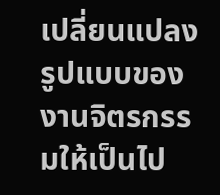เปลี่ยนแปลงรูปแบบของงานจิตรกรรมให้เป็นไป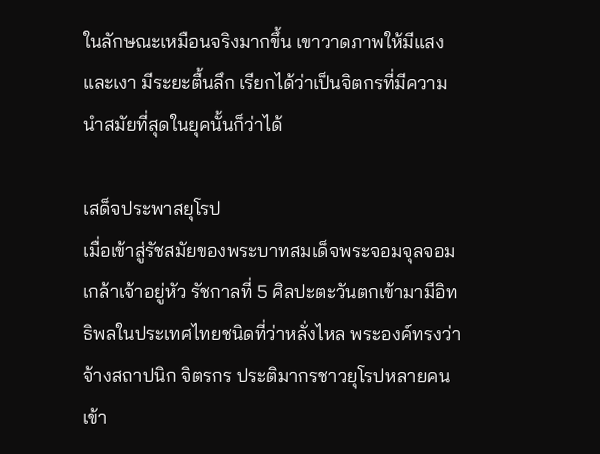ในลักษณะเหมือนจริงมากขึ้น เขาวาดภาพให้มีแสงและเงา มีระยะตื้นลึก เรียกได้ว่าเป็นจิตกรที่มีความนำสมัยที่สุดในยุคนั้นก็ว่าได้

เสด็จประพาสยุโรป
เมื่อเข้าสู่รัชสมัยของพระบาทสมเด็จพระจอมจุลจอมเกล้าเจ้าอยู่หัว รัชกาลที่ 5 ศิลปะตะวันตกเข้ามามีอิทธิพลในประเทศไทยชนิดที่ว่าหลั่งไหล พระองค์ทรงว่าจ้างสถาปนิก จิตรกร ประติมากรชาวยุโรปหลายคนเข้า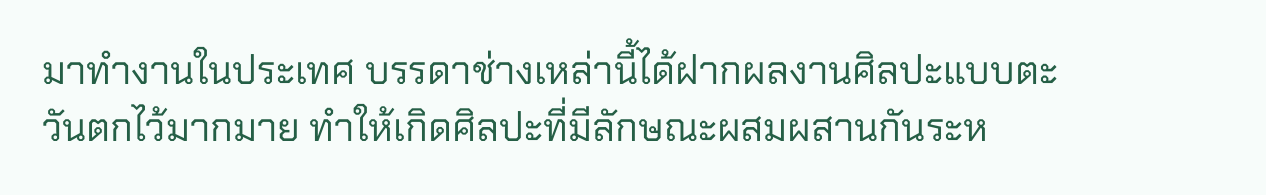มาทำงานในประเทศ บรรดาช่างเหล่านี้ได้ฝากผลงานศิลปะแบบตะวันตกไว้มากมาย ทำให้เกิดศิลปะที่มีลักษณะผสมผสานกันระห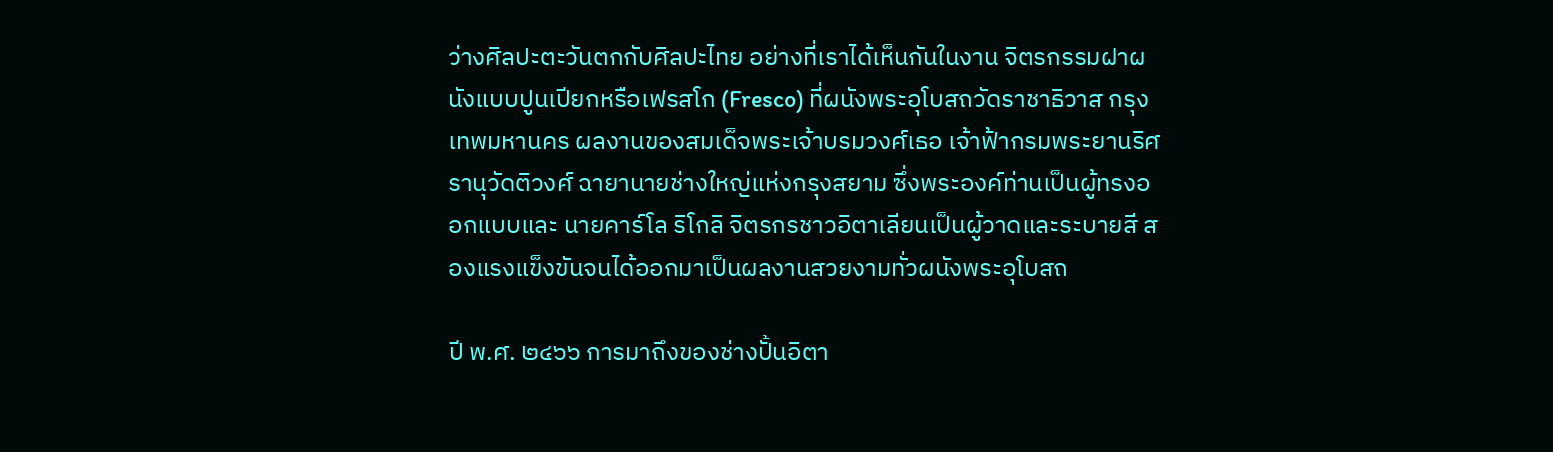ว่างศิลปะตะวันตกกับศิลปะไทย อย่างที่เราได้เห็นกันในงาน จิตรกรรมฝาผนังแบบปูนเปียกหรือเฟรสโก (Fresco) ที่ผนังพระอุโบสถวัดราชาธิวาส กรุงเทพมหานคร ผลงานของสมเด็จพระเจ้าบรมวงศ์เธอ เจ้าฟ้ากรมพระยานริศรานุวัดติวงศ์ ฉายานายช่างใหญ่แห่งกรุงสยาม ซึ่งพระองค์ท่านเป็นผู้ทรงออกแบบและ นายคาร์โล ริโกลิ จิตรกรชาวอิตาเลียนเป็นผู้วาดและระบายสี สองแรงแข็งขันจนได้ออกมาเป็นผลงานสวยงามทั่วผนังพระอุโบสถ

ปี พ.ศ. ๒๔๖๖ การมาถึงของช่างปั้นอิตา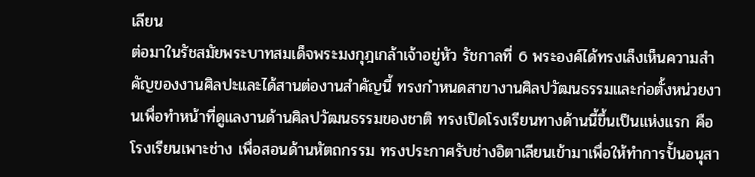เลียน
ต่อมาในรัชสมัยพระบาทสมเด็จพระมงกุฎเกล้าเจ้าอยู่หัว รัชกาลที่ 6 พระองค์ได้ทรงเล็งเห็นความสำคัญของงานศิลปะและได้สานต่องานสำคัญนี้ ทรงกำหนดสาขางานศิลปวัฒนธรรมและก่อตั้งหน่วยงานเพื่อทำหน้าที่ดูแลงานด้านศิลปวัฒนธรรมของชาติ ทรงเปิดโรงเรียนทางด้านนี้ขึ้นเป็นแห่งแรก คือ โรงเรียนเพาะช่าง เพื่อสอนด้านหัตถกรรม ทรงประกาศรับช่างอิตาเลียนเข้ามาเพื่อให้ทำการปั้นอนุสา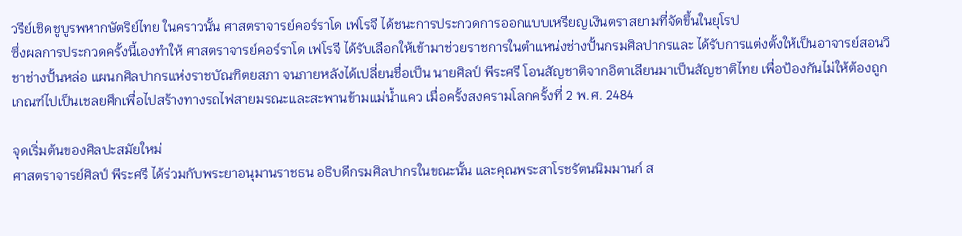วรีย์เชิดชูบูรพหากษัตริย์ไทย ในคราวนั้น ศาสตราจารย์คอร์ราโด เฟโรจี ได้ชนะการประกวดการออกแบบเหรียญเงินตราสยามที่จัดขึ้นในยุโรป
ซึ่งผลการประกวดครั้งนี้เองทำให้ ศาสตราจารย์คอร์ราโด เฟโรจี ได้รับเลือกให้เข้ามาช่วยราชการในตำแหน่งช่างปั้นกรมศิลปากรและ ได้รับการแต่งตั้งให้เป็นอาจารย์สอนวิชาช่างปั้นหล่อ แผนกศิลปากรแห่งราชบัณฑิตยสภา จนภายหลังได้เปลี่ยนชื่อเป็น นายศิลป์ พีระศรี โอนสัญชาติจากอิตาเลียนมาเป็นสัญชาติไทย เพื่อป้องกันไม่ให้ต้องถูกเกณฑ์ไปเป็นเชลยศึกเพื่อไปสร้างทางรถไฟสายมรณะและสะพานข้ามแม่น้ำแคว เมื่อครั้งสงครามโลกครั้งที่ 2 พ.ศ. 2484

จุดเริ่มต้นของศิลปะสมัยใหม่
ศาสตราจารย์ศิลป์ พีระศรี ได้ร่วมกับพระยาอนุมานราชธน อธิบดีกรมศิลปากรในขณะนั้น และคุณพระสาโรชรัตนนิมมานก์ ส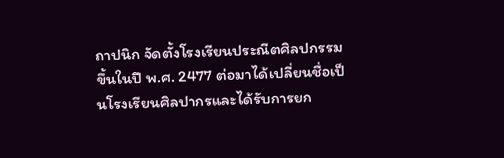ถาปนิก จัดตั้งโรงเรียนประณีตศิลปกรรมขึ้นในปี พ.ศ. 2477 ต่อมาได้เปลี่ยนชื่อเป็นโรงเรียนศิลปากรและได้รับการยก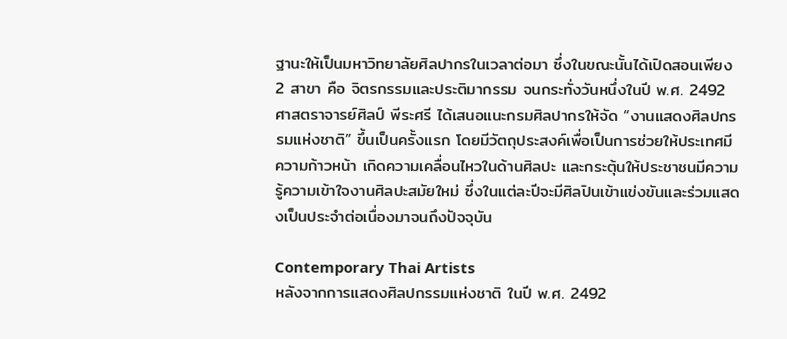ฐานะให้เป็นมหาวิทยาลัยศิลปากรในเวลาต่อมา ซึ่งในขณะนั้นได้เปิดสอนเพียง 2 สาขา คือ จิตรกรรมและประติมากรรม จนกระทั่งวันหนึ่งในปี พ.ศ. 2492 ศาสตราจารย์ศิลป์ พีระศรี ได้เสนอแนะกรมศิลปากรให้จัด “งานแสดงศิลปกรรมแห่งชาติ” ขึ้นเป็นครั้งแรก โดยมีวัตถุประสงค์เพื่อเป็นการช่วยให้ประเทศมีความก้าวหน้า เกิดความเคลื่อนไหวในด้านศิลปะ และกระตุ้นให้ประชาชนมีความรู้ความเข้าใจงานศิลปะสมัยใหม่ ซึ่งในแต่ละปีจะมีศิลปินเข้าแข่งขันและร่วมแสดงเป็นประจำต่อเนื่องมาจนถึงปัจจุบัน

Contemporary Thai Artists
หลังจากการแสดงศิลปกรรมแห่งชาติ ในปี พ.ศ. 2492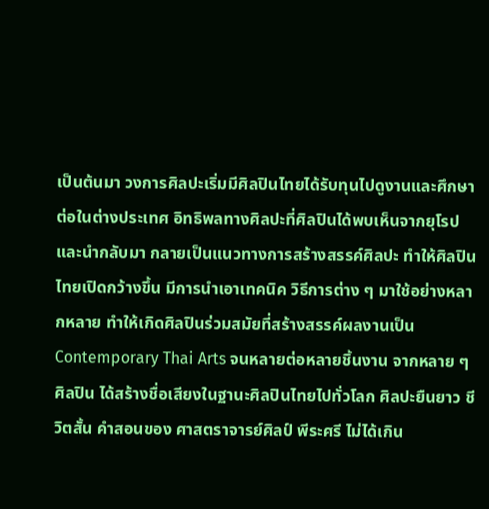เป็นต้นมา วงการศิลปะเริ่มมีศิลปินไทยได้รับทุนไปดูงานและศึกษาต่อในต่างประเทศ อิทธิพลทางศิลปะที่ศิลปินได้พบเห็นจากยุโรปและนำกลับมา กลายเป็นแนวทางการสร้างสรรค์ศิลปะ ทำให้ศิลปินไทยเปิดกว้างขึ้น มีการนำเอาเทคนิค วิธีการต่าง ๆ มาใช้อย่างหลากหลาย ทำให้เกิดศิลปินร่วมสมัยที่สร้างสรรค์ผลงานเป็น Contemporary Thai Arts จนหลายต่อหลายชิ้นงาน จากหลาย ๆ ศิลปิน ได้สร้างชื่อเสียงในฐานะศิลปินไทยไปทั่วโลก ศิลปะยืนยาว ชีวิตสั้น คำสอนของ ศาสตราจารย์ศิลป์ พีระศรี ไม่ได้เกิน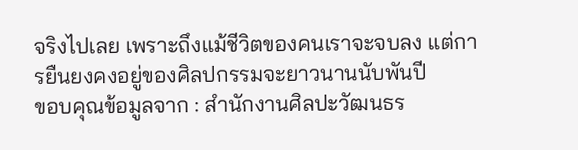จริงไปเลย เพราะถึงแม้ชีวิตของคนเราจะจบลง แต่การยืนยงคงอยู่ของศิลปกรรมจะยาวนานนับพันปี
ขอบคุณข้อมูลจาก : สำนักงานศิลปะวัฒนธร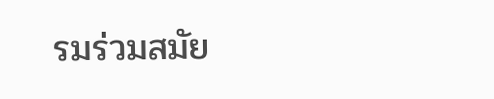รมร่วมสมัย